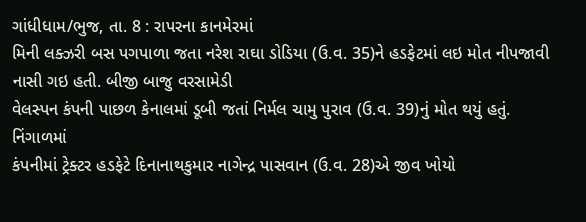ગાંધીધામ/ભુજ, તા. 8 : રાપરના કાનમેરમાં
મિની લક્ઝરી બસ પગપાળા જતા નરેશ રાઘા ડોડિયા (ઉ.વ. 35)ને હડફેટમાં લઇ મોત નીપજાવી નાસી ગઇ હતી. બીજી બાજુ વરસામેડી
વેલસ્પન કંપની પાછળ કેનાલમાં ડૂબી જતાં નિર્મલ ચામુ પુરાવ (ઉ.વ. 39)નું મોત થયું હતું. નિંગાળમાં
કંપનીમાં ટ્રેક્ટર હડફેટે દિનાનાથકુમાર નાગેન્દ્ર પાસવાન (ઉ.વ. 28)એ જીવ ખોયો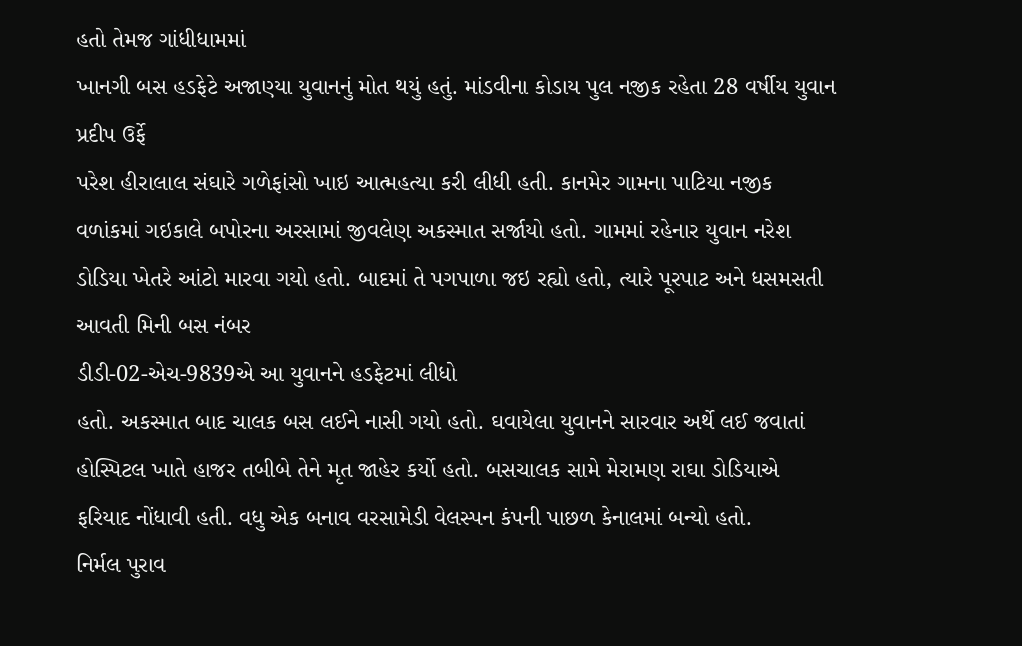હતો તેમજ ગાંધીધામમાં
ખાનગી બસ હડફેટે અજાણ્યા યુવાનનું મોત થયું હતું. માંડવીના કોડાય પુલ નજીક રહેતા 28 વર્ષીય યુવાન પ્રદીપ ઉર્ફે
પરેશ હીરાલાલ સંઘારે ગળેફાંસો ખાઇ આત્મહત્યા કરી લીધી હતી. કાનમેર ગામના પાટિયા નજીક
વળાંકમાં ગઇકાલે બપોરના અરસામાં જીવલેણ અકસ્માત સર્જાયો હતો. ગામમાં રહેનાર યુવાન નરેશ
ડોડિયા ખેતરે આંટો મારવા ગયો હતો. બાદમાં તે પગપાળા જઇ રહ્યો હતો, ત્યારે પૂરપાટ અને ધસમસતી આવતી મિની બસ નંબર
ડીડી-02-એચ-9839એ આ યુવાનને હડફેટમાં લીધો
હતો. અકસ્માત બાદ ચાલક બસ લઈને નાસી ગયો હતો. ઘવાયેલા યુવાનને સારવાર અર્થે લઈ જવાતાં
હોસ્પિટલ ખાતે હાજર તબીબે તેને મૃત જાહેર કર્યો હતો. બસચાલક સામે મેરામણ રાઘા ડોડિયાએ
ફરિયાદ નોંધાવી હતી. વધુ એક બનાવ વરસામેડી વેલસ્પન કંપની પાછળ કેનાલમાં બન્યો હતો.
નિર્મલ પુરાવ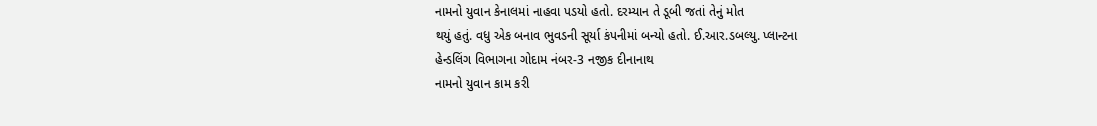નામનો યુવાન કેનાલમાં નાહવા પડયો હતો. દરમ્યાન તે ડૂબી જતાં તેનું મોત
થયું હતું. વધુ એક બનાવ ભુવડની સૂર્યા કંપનીમાં બન્યો હતો. ઈ.આર.ડબલ્યુ. પ્લાન્ટના
હેન્ડલિંગ વિભાગના ગોદામ નંબર-3 નજીક દીનાનાથ
નામનો યુવાન કામ કરી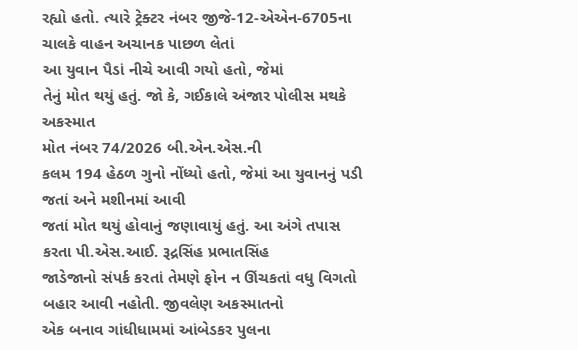રહ્યો હતો. ત્યારે ટ્રેક્ટર નંબર જીજે-12-એએન-6705ના ચાલકે વાહન અચાનક પાછળ લેતાં
આ યુવાન પૈડાં નીચે આવી ગયો હતો, જેમાં
તેનું મોત થયું હતું. જો કે, ગઈકાલે અંજાર પોલીસ મથકે અકસ્માત
મોત નંબર 74/2026 બી.એન.એસ.ની
કલમ 194 હેઠળ ગુનો નોંધ્યો હતો, જેમાં આ યુવાનનું પડી જતાં અને મશીનમાં આવી
જતાં મોત થયું હોવાનું જણાવાયું હતું. આ અંગે તપાસ કરતા પી.એસ.આઈ. રૂદ્રસિંહ પ્રભાતસિંહ
જાડેજાનો સંપર્ક કરતાં તેમણે ફોન ન ઊંચકતાં વધુ વિગતો બહાર આવી નહોતી. જીવલેણ અકસ્માતનો
એક બનાવ ગાંધીધામમાં આંબેડકર પુલના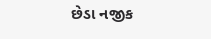છેડા નજીક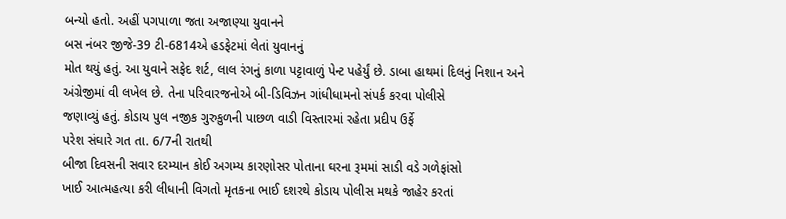બન્યો હતો. અહીં પગપાળા જતા અજાણ્યા યુવાનને
બસ નંબર જીજે-39 ટી-6814એ હડફેટમાં લેતાં યુવાનનું
મોત થયું હતું. આ યુવાને સફેદ શર્ટ, લાલ રંગનું કાળા પટ્ટાવાળું પેન્ટ પહેર્યું છે. ડાબા હાથમાં દિલનું નિશાન અને
અંગ્રેજીમાં વી લખેલ છે. તેના પરિવારજનોએ બી-ડિવિઝન ગાંધીધામનો સંપર્ક કરવા પોલીસે
જણાવ્યું હતું. કોડાય પુલ નજીક ગુરુકુળની પાછળ વાડી વિસ્તારમાં રહેતા પ્રદીપ ઉર્ફે
પરેશ સંઘારે ગત તા. 6/7ની રાતથી
બીજા દિવસની સવાર દરમ્યાન કોઈ અગમ્ય કારણોસર પોતાના ઘરના રૂમમાં સાડી વડે ગળેફાંસો
ખાઈ આત્મહત્યા કરી લીધાની વિગતો મૃતકના ભાઈ દશરથે કોડાય પોલીસ મથકે જાહેર કરતાં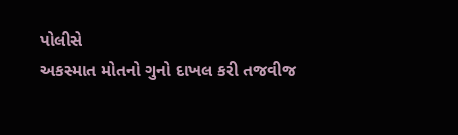પોલીસે
અકસ્માત મોતનો ગુનો દાખલ કરી તજવીજ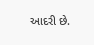આદરી છે.